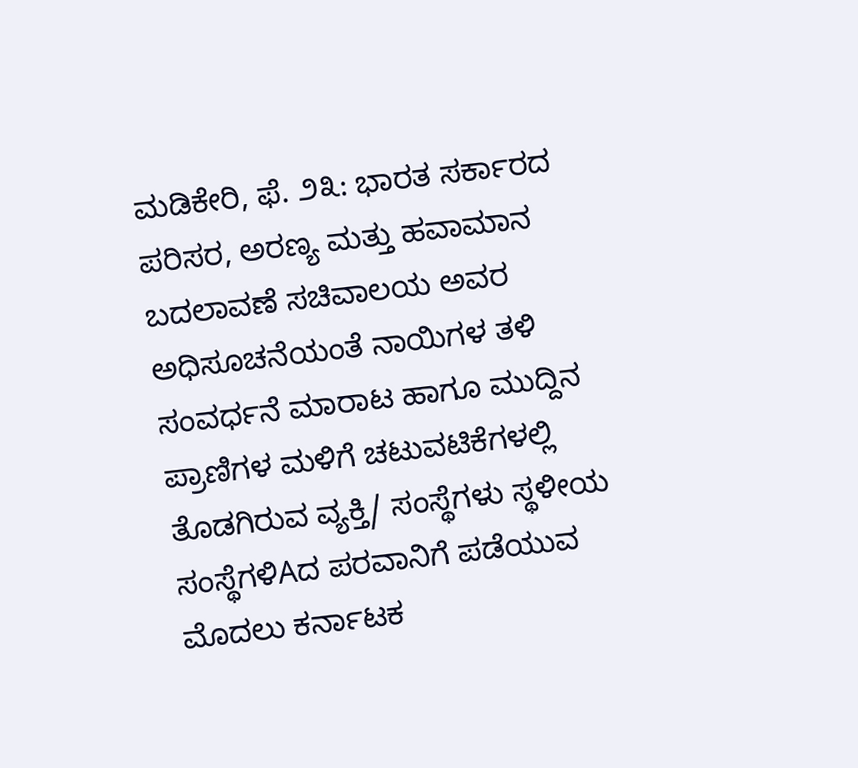ಮಡಿಕೇರಿ, ಫೆ. ೨೩: ಭಾರತ ಸರ್ಕಾರದ ಪರಿಸರ, ಅರಣ್ಯ ಮತ್ತು ಹವಾಮಾನ ಬದಲಾವಣೆ ಸಚಿವಾಲಯ ಅವರ ಅಧಿಸೂಚನೆಯಂತೆ ನಾಯಿಗಳ ತಳಿ ಸಂವರ್ಧನೆ ಮಾರಾಟ ಹಾಗೂ ಮುದ್ದಿನ ಪ್ರಾಣಿಗಳ ಮಳಿಗೆ ಚಟುವಟಿಕೆಗಳಲ್ಲಿ ತೊಡಗಿರುವ ವ್ಯಕ್ತಿ/ ಸಂಸ್ಥೆಗಳು ಸ್ಥಳೀಯ ಸಂಸ್ಥೆಗಳಿAದ ಪರವಾನಿಗೆ ಪಡೆಯುವ ಮೊದಲು ಕರ್ನಾಟಕ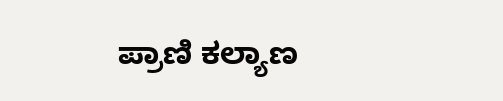ಪ್ರಾಣಿ ಕಲ್ಯಾಣ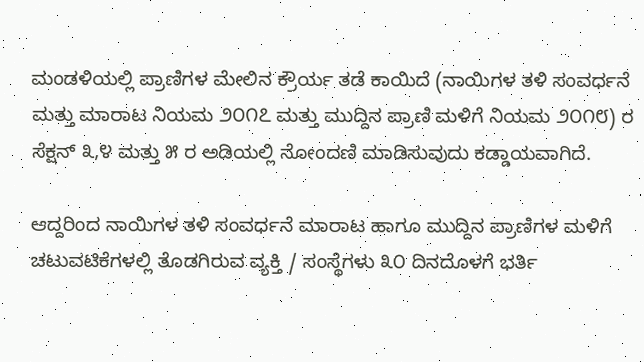ಮಂಡಳಿಯಲ್ಲಿ ಪ್ರಾಣಿಗಳ ಮೇಲಿನ ಕ್ರೌರ್ಯ ತಡೆ ಕಾಯಿದೆ (ನಾಯಿಗಳ ತಳಿ ಸಂವರ್ಧನೆ ಮತ್ತು ಮಾರಾಟ ನಿಯಮ ೨೦೧೭ ಮತ್ತು ಮುದ್ದಿನ ಪ್ರಾಣಿ ಮಳಿಗೆ ನಿಯಮ ೨೦೧೮) ರ ಸೆಕ್ಷನ್ ೩,೪ ಮತ್ತು ೫ ರ ಅಡಿಯಲ್ಲಿ ನೋಂದಣಿ ಮಾಡಿಸುವುದು ಕಡ್ಡಾಯವಾಗಿದೆ.

ಆದ್ದರಿಂದ ನಾಯಿಗಳ ತಳಿ ಸಂವರ್ಧನೆ ಮಾರಾಟ ಹಾಗೂ ಮುದ್ದಿನ ಪ್ರಾಣಿಗಳ ಮಳಿಗೆ ಚಟುವಟಿಕೆಗಳಲ್ಲಿ ತೊಡಗಿರುವ ವ್ಯಕ್ತಿ / ಸಂಸ್ಥೆಗಳು ೩೦ ದಿನದೊಳಗೆ ಭರ್ತಿ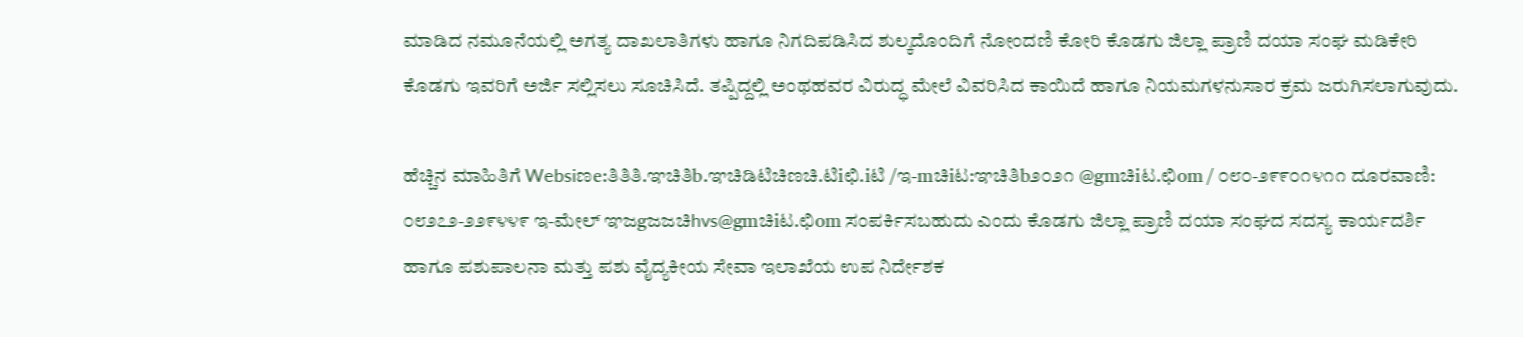ಮಾಡಿದ ನಮೂನೆಯಲ್ಲಿ ಅಗತ್ಯ ದಾಖಲಾತಿಗಳು ಹಾಗೂ ನಿಗದಿಪಡಿಸಿದ ಶುಲ್ಕದೊಂದಿಗೆ ನೋಂದಣಿ ಕೋರಿ ಕೊಡಗು ಜಿಲ್ಲಾ ಪ್ರಾಣಿ ದಯಾ ಸಂಘ ಮಡಿಕೇರಿ ಕೊಡಗು ಇವರಿಗೆ ಅರ್ಜಿ ಸಲ್ಲಿಸಲು ಸೂಚಿಸಿದೆ. ತಪ್ಪಿದ್ದಲ್ಲಿ ಅಂಥಹವರ ವಿರುದ್ಧ ಮೇಲೆ ವಿವರಿಸಿದ ಕಾಯಿದೆ ಹಾಗೂ ನಿಯಮಗಳನುಸಾರ ಕ್ರಮ ಜರುಗಿಸಲಾಗುವುದು.

ಹೆಚ್ಚಿನ ಮಾಹಿತಿಗೆ Websiಣe:ತಿತಿತಿ.ಞಚಿತಿb.ಞಚಿಡಿಟಿಚಿಣಚಿ.ಟಿiಛಿ.iಟಿ /ಇ-mಚಿiಟ:ಞಚಿತಿb೨೦೨೧ @gmಚಿiಟ.ಛಿom / ೦೮೦-೨೯೯೦೧೪೧೧ ದೂರವಾಣಿ: ೦೮೨೭೨-೨೨೯೪೪೯ ಇ-ಮೇಲ್ ಞಜgಜಜಚಿhvs@gmಚಿiಟ.ಛಿom ಸಂಪರ್ಕಿಸಬಹುದು ಎಂದು ಕೊಡಗು ಜಿಲ್ಲಾ ಪ್ರಾಣಿ ದಯಾ ಸಂಘದ ಸದಸ್ಯ ಕಾರ್ಯದರ್ಶಿ ಹಾಗೂ ಪಶುಪಾಲನಾ ಮತ್ತು ಪಶು ವೈದ್ಯಕೀಯ ಸೇವಾ ಇಲಾಖೆಯ ಉಪ ನಿರ್ದೇಶಕ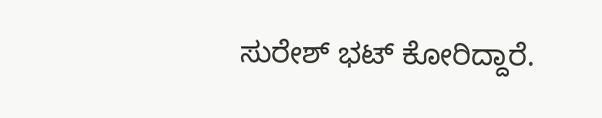ಸುರೇಶ್ ಭಟ್ ಕೋರಿದ್ದಾರೆ.